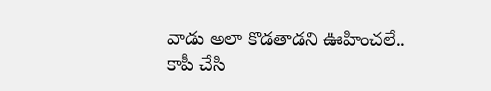వాడు అలా కొడతాడని ఊహించలే.. కాపీ చేసి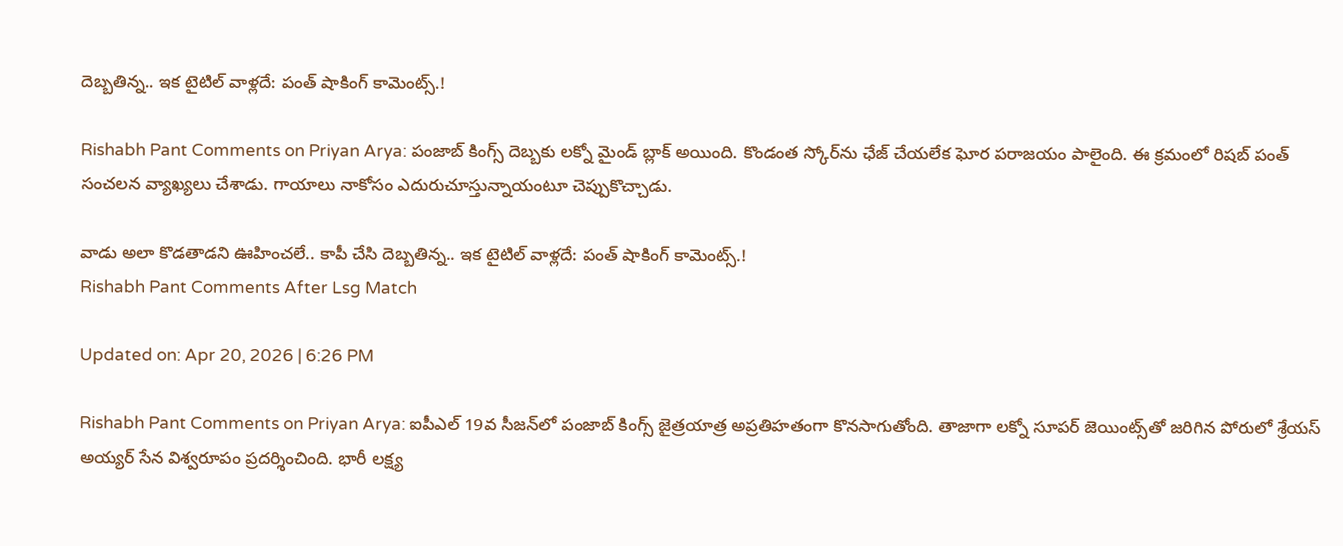దెబ్బతిన్న.. ఇక టైటిల్ వాళ్లదే: పంత్ షాకింగ్ కామెంట్స్.!

Rishabh Pant Comments on Priyan Arya: పంజాబ్ కింగ్స్ దెబ్బకు లక్నో మైండ్ బ్లాక్ అయింది. కొండంత స్కోర్‌ను ఛేజ్ చేయలేక ఘోర పరాజయం పాలైంది. ఈ క్రమంలో రిషబ్ పంత్ సంచలన వ్యాఖ్యలు చేశాడు. గాయాలు నాకోసం ఎదురుచూస్తున్నాయంటూ చెప్పుకొచ్చాడు.

వాడు అలా కొడతాడని ఊహించలే.. కాపీ చేసి దెబ్బతిన్న.. ఇక టైటిల్ వాళ్లదే: పంత్ షాకింగ్ కామెంట్స్.!
Rishabh Pant Comments After Lsg Match

Updated on: Apr 20, 2026 | 6:26 PM

Rishabh Pant Comments on Priyan Arya: ఐపీఎల్ 19వ సీజన్‌లో పంజాబ్ కింగ్స్ జైత్రయాత్ర అప్రతిహతంగా కొనసాగుతోంది. తాజాగా లక్నో సూపర్ జెయింట్స్‌తో జరిగిన పోరులో శ్రేయస్ అయ్యర్ సేన విశ్వరూపం ప్రదర్శించింది. భారీ లక్ష్య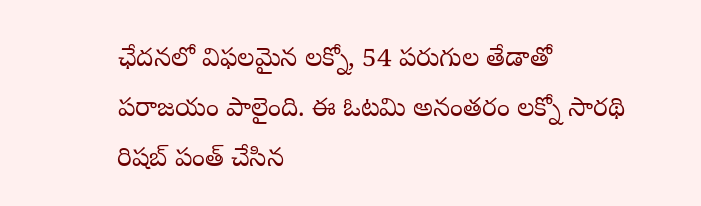ఛేదనలో విఫలమైన లక్నో, 54 పరుగుల తేడాతో పరాజయం పాలైంది. ఈ ఓటమి అనంతరం లక్నో సారథి రిషబ్ పంత్ చేసిన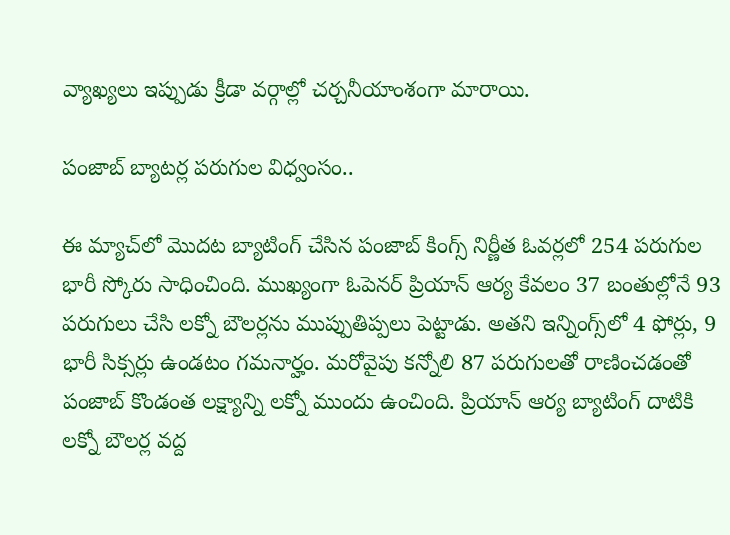వ్యాఖ్యలు ఇప్పుడు క్రీడా వర్గాల్లో చర్చనీయాంశంగా మారాయి.

పంజాబ్ బ్యాటర్ల పరుగుల విధ్వంసం..

ఈ మ్యాచ్‌లో మొదట బ్యాటింగ్ చేసిన పంజాబ్ కింగ్స్ నిర్ణీత ఓవర్లలో 254 పరుగుల భారీ స్కోరు సాధించింది. ముఖ్యంగా ఓపెనర్ ప్రియాన్ ఆర్య కేవలం 37 బంతుల్లోనే 93 పరుగులు చేసి లక్నో బౌలర్లను ముప్పుతిప్పలు పెట్టాడు. అతని ఇన్నింగ్స్‌లో 4 ఫోర్లు, 9 భారీ సిక్సర్లు ఉండటం గమనార్హం. మరోవైపు కన్నోలి 87 పరుగులతో రాణించడంతో పంజాబ్ కొండంత లక్ష్యాన్ని లక్నో ముందు ఉంచింది. ప్రియాన్ ఆర్య బ్యాటింగ్ దాటికి లక్నో బౌలర్ల వద్ద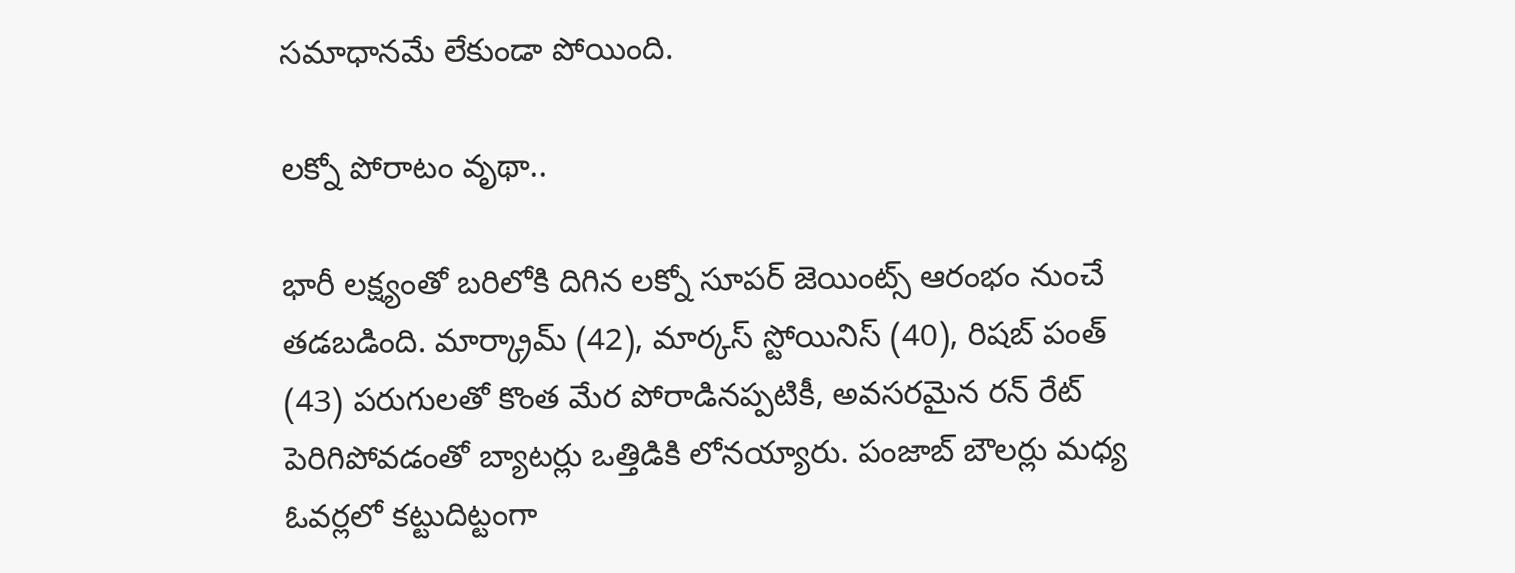సమాధానమే లేకుండా పోయింది.

లక్నో పోరాటం వృథా..

భారీ లక్ష్యంతో బరిలోకి దిగిన లక్నో సూపర్ జెయింట్స్ ఆరంభం నుంచే తడబడింది. మార్క్రామ్ (42), మార్కస్ స్టోయినిస్ (40), రిషబ్ పంత్ (43) పరుగులతో కొంత మేర పోరాడినప్పటికీ, అవసరమైన రన్ రేట్ పెరిగిపోవడంతో బ్యాటర్లు ఒత్తిడికి లోనయ్యారు. పంజాబ్ బౌలర్లు మధ్య ఓవర్లలో కట్టుదిట్టంగా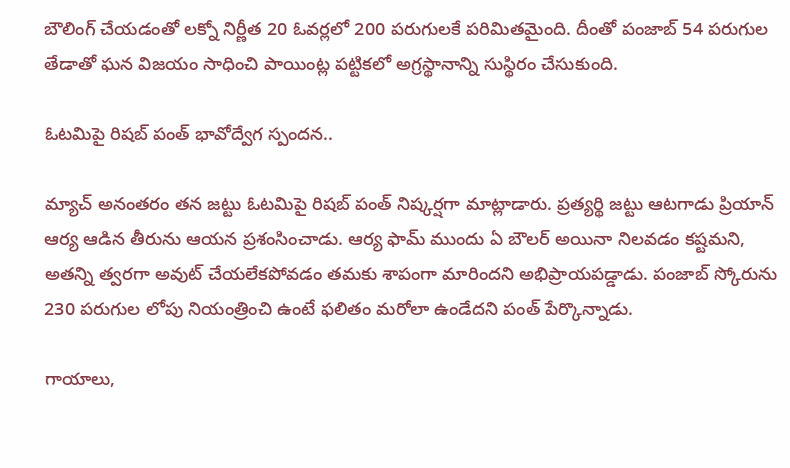బౌలింగ్ చేయడంతో లక్నో నిర్ణీత 20 ఓవర్లలో 200 పరుగులకే పరిమితమైంది. దీంతో పంజాబ్ 54 పరుగుల తేడాతో ఘన విజయం సాధించి పాయింట్ల పట్టికలో అగ్రస్థానాన్ని సుస్థిరం చేసుకుంది.

ఓటమిపై రిషబ్ పంత్ భావోద్వేగ స్పందన..

మ్యాచ్ అనంతరం తన జట్టు ఓటమిపై రిషబ్ పంత్ నిష్కర్షగా మాట్లాడారు. ప్రత్యర్థి జట్టు ఆటగాడు ప్రియాన్ ఆర్య ఆడిన తీరును ఆయన ప్రశంసించాడు. ఆర్య ఫామ్ ముందు ఏ బౌలర్ అయినా నిలవడం కష్టమని, అతన్ని త్వరగా అవుట్ చేయలేకపోవడం తమకు శాపంగా మారిందని అభిప్రాయపడ్డాడు. పంజాబ్ స్కోరును 230 పరుగుల లోపు నియంత్రించి ఉంటే ఫలితం మరోలా ఉండేదని పంత్ పేర్కొన్నాడు.

గాయాలు,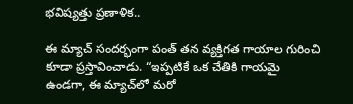భవిష్యత్తు ప్రణాళిక..

ఈ మ్యాచ్ సందర్భంగా పంత్ తన వ్యక్తిగత గాయాల గురించి కూడా ప్రస్తావించాడు. “ఇప్పటికే ఒక చేతికి గాయమై ఉండగా, ఈ మ్యాచ్‌లో మరో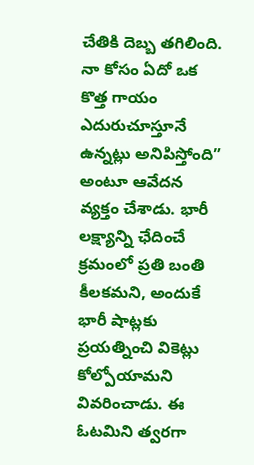చేతికి దెబ్బ తగిలింది. నా కోసం ఏదో ఒక కొత్త గాయం ఎదురుచూస్తూనే ఉన్నట్లు అనిపిస్తోంది” అంటూ ఆవేదన వ్యక్తం చేశాడు. భారీ లక్ష్యాన్ని ఛేదించే క్రమంలో ప్రతి బంతి కీలకమని, అందుకే భారీ షాట్లకు ప్రయత్నించి వికెట్లు కోల్పోయామని వివరించాడు. ఈ ఓటమిని త్వరగా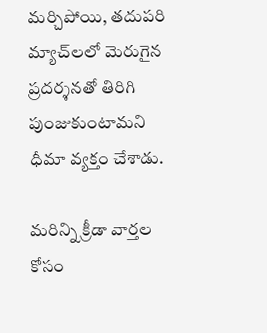మర్చిపోయి, తదుపరి మ్యాచ్‌లలో మెరుగైన ప్రదర్శనతో తిరిగి పుంజుకుంటామని ధీమా వ్యక్తం చేశాడు.

మరిన్ని క్రీడా వార్తల కోసం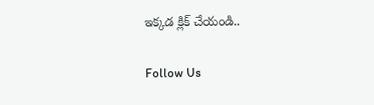ఇక్కడ క్లిక్ చేయండి..

Follow Us